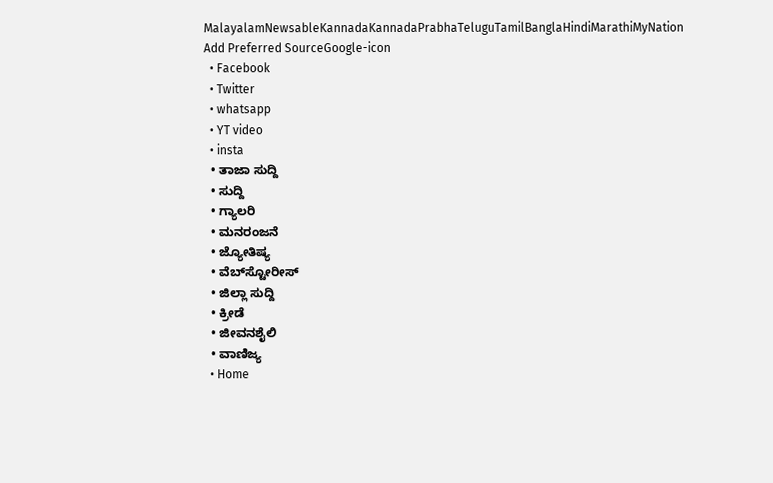MalayalamNewsableKannadaKannadaPrabhaTeluguTamilBanglaHindiMarathiMyNation
Add Preferred SourceGoogle-icon
  • Facebook
  • Twitter
  • whatsapp
  • YT video
  • insta
  • ತಾಜಾ ಸುದ್ದಿ
  • ಸುದ್ದಿ
  • ಗ್ಯಾಲರಿ
  • ಮನರಂಜನೆ
  • ಜ್ಯೋತಿಷ್ಯ
  • ವೆಬ್‌ಸ್ಟೋರೀಸ್
  • ಜಿಲ್ಲಾ ಸುದ್ದಿ
  • ಕ್ರೀಡೆ
  • ಜೀವನಶೈಲಿ
  • ವಾಣಿಜ್ಯ
  • Home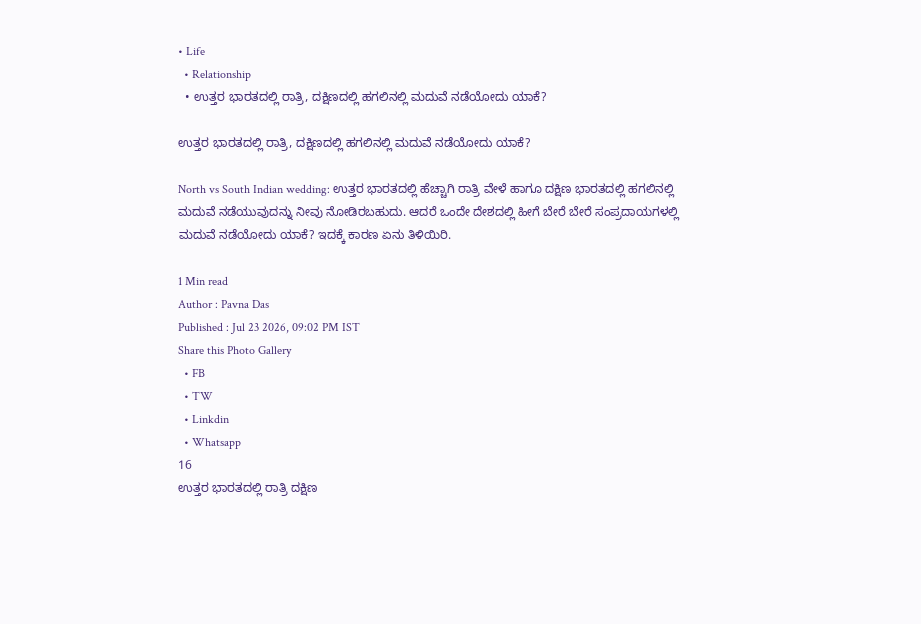• Life
  • Relationship
  • ಉತ್ತರ ಭಾರತದಲ್ಲಿ ರಾತ್ರಿ, ದಕ್ಷಿಣದಲ್ಲಿ ಹಗಲಿನಲ್ಲಿ ಮದುವೆ ನಡೆಯೋದು ಯಾಕೆ?

ಉತ್ತರ ಭಾರತದಲ್ಲಿ ರಾತ್ರಿ, ದಕ್ಷಿಣದಲ್ಲಿ ಹಗಲಿನಲ್ಲಿ ಮದುವೆ ನಡೆಯೋದು ಯಾಕೆ?

North vs South Indian wedding: ಉತ್ತರ ಭಾರತದಲ್ಲಿ ಹೆಚ್ಚಾಗಿ ರಾತ್ರಿ ವೇಳೆ ಹಾಗೂ ದಕ್ಷಿಣ ಭಾರತದಲ್ಲಿ ಹಗಲಿನಲ್ಲಿ ಮದುವೆ ನಡೆಯುವುದನ್ನು ನೀವು ನೋಡಿರಬಹುದು. ಆದರೆ ಒಂದೇ ದೇಶದಲ್ಲಿ ಹೀಗೆ ಬೇರೆ ಬೇರೆ ಸಂಪ್ರದಾಯಗಳಲ್ಲಿ ಮದುವೆ ನಡೆಯೋದು ಯಾಕೆ? ಇದಕ್ಕೆ ಕಾರಣ ಏನು ತಿಳಿಯಿರಿ.

1 Min read
Author : Pavna Das
Published : Jul 23 2026, 09:02 PM IST
Share this Photo Gallery
  • FB
  • TW
  • Linkdin
  • Whatsapp
16
ಉತ್ತರ ಭಾರತದಲ್ಲಿ ರಾತ್ರಿ ದಕ್ಷಿಣ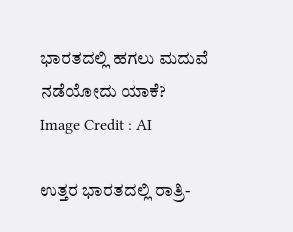ಭಾರತದಲ್ಲಿ ಹಗಲು ಮದುವೆ ನಡೆಯೋದು ಯಾಕೆ?
Image Credit : AI

ಉತ್ತರ ಭಾರತದಲ್ಲಿ ರಾತ್ರಿ-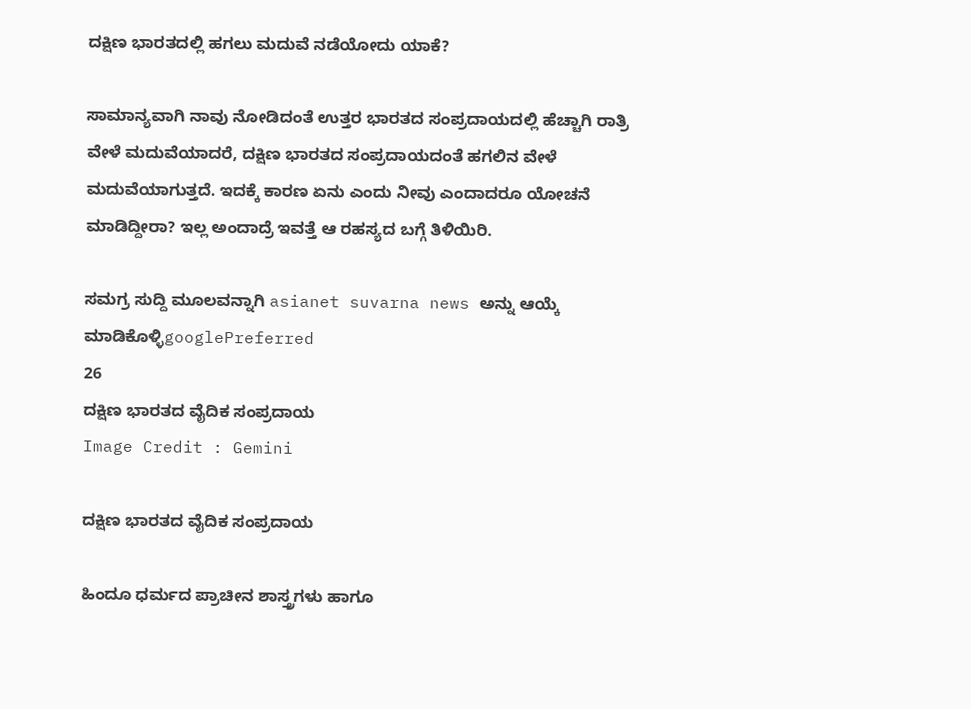ದಕ್ಷಿಣ ಭಾರತದಲ್ಲಿ ಹಗಲು ಮದುವೆ ನಡೆಯೋದು ಯಾಕೆ?

ಸಾಮಾನ್ಯವಾಗಿ ನಾವು ನೋಡಿದಂತೆ ಉತ್ತರ ಭಾರತದ ಸಂಪ್ರದಾಯದಲ್ಲಿ ಹೆಚ್ಚಾಗಿ ರಾತ್ರಿ ವೇಳೆ ಮದುವೆಯಾದರೆ, ದಕ್ಷಿಣ ಭಾರತದ ಸಂಪ್ರದಾಯದಂತೆ ಹಗಲಿನ ವೇಳೆ ಮದುವೆಯಾಗುತ್ತದೆ. ಇದಕ್ಕೆ ಕಾರಣ ಏನು ಎಂದು ನೀವು ಎಂದಾದರೂ ಯೋಚನೆ ಮಾಡಿದ್ದೀರಾ? ಇಲ್ಲ ಅಂದಾದ್ರೆ ಇವತ್ತೆ ಆ ರಹಸ್ಯದ ಬಗ್ಗೆ ತಿಳಿಯಿರಿ.

ಸಮಗ್ರ ಸುದ್ದಿ ಮೂಲವನ್ನಾಗಿ asianet suvarna news ಅನ್ನು ಆಯ್ಕೆ ಮಾಡಿಕೊಳ್ಳಿgooglePreferred
26
ದಕ್ಷಿಣ ಭಾರತದ ವೈದಿಕ ಸಂಪ್ರದಾಯ
Image Credit : Gemini

ದಕ್ಷಿಣ ಭಾರತದ ವೈದಿಕ ಸಂಪ್ರದಾಯ

ಹಿಂದೂ ಧರ್ಮದ ಪ್ರಾಚೀನ ಶಾಸ್ತ್ರಗಳು ಹಾಗೂ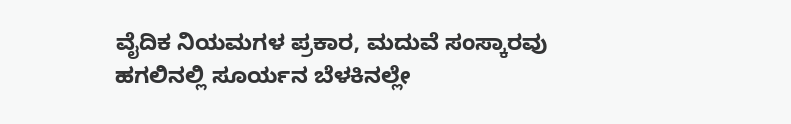ವೈದಿಕ ನಿಯಮಗಳ ಪ್ರಕಾರ, ಮದುವೆ ಸಂಸ್ಕಾರವು ಹಗಲಿನಲ್ಲಿ ಸೂರ್ಯನ ಬೆಳಕಿನಲ್ಲೇ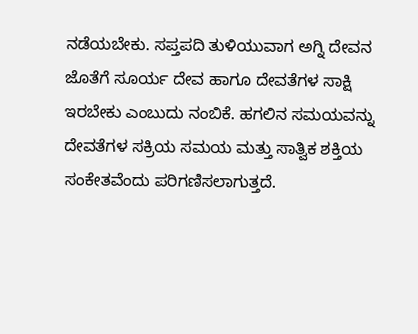ನಡೆಯಬೇಕು. ಸಪ್ತಪದಿ ತುಳಿಯುವಾಗ ಅಗ್ನಿ ದೇವನ ಜೊತೆಗೆ ಸೂರ್ಯ ದೇವ ಹಾಗೂ ದೇವತೆಗಳ ಸಾಕ್ಷಿ ಇರಬೇಕು ಎಂಬುದು ನಂಬಿಕೆ. ಹಗಲಿನ ಸಮಯವನ್ನು ದೇವತೆಗಳ ಸಕ್ರಿಯ ಸಮಯ ಮತ್ತು ಸಾತ್ವಿಕ ಶಕ್ತಿಯ ಸಂಕೇತವೆಂದು ಪರಿಗಣಿಸಲಾಗುತ್ತದೆ.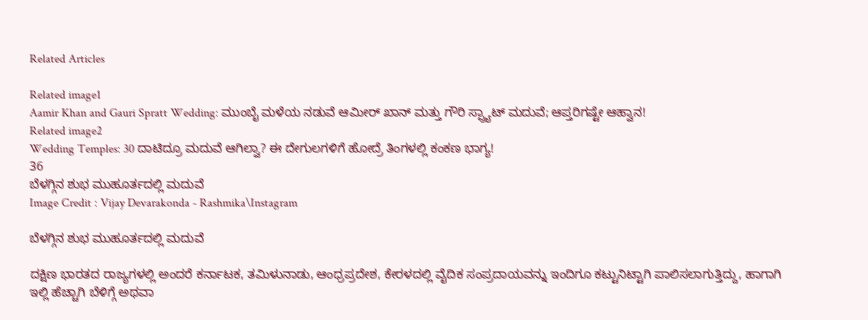Related Articles

Related image1
Aamir Khan and Gauri Spratt Wedding: ಮುಂಬೈ ಮಳೆಯ ನಡುವೆ ಆಮೀರ್ ಖಾನ್ ಮತ್ತು ಗೌರಿ ಸ್ಪ್ರ್ಯಾಟ್ ಮದುವೆ; ಆಪ್ತರಿಗಷ್ಟೇ ಆಹ್ವಾನ!
Related image2
Wedding Temples: 30 ದಾಟಿದ್ರೂ ಮದುವೆ ಆಗಿಲ್ವಾ? ಈ ದೇಗುಲಗಳಿಗೆ ಹೋದ್ರೆ ತಿಂಗಳಲ್ಲಿ ಕಂಕಣ ಭಾಗ್ಯ!
36
ಬೆಳಗ್ಗಿನ ಶುಭ ಮುಹೂರ್ತದಲ್ಲಿ ಮದುವೆ
Image Credit : Vijay Devarakonda - Rashmika\Instagram

ಬೆಳಗ್ಗಿನ ಶುಭ ಮುಹೂರ್ತದಲ್ಲಿ ಮದುವೆ

ದಕ್ಷಿಣ ಭಾರತದ ರಾಜ್ಯಗಳಲ್ಲಿ ಅಂದರೆ ಕರ್ನಾಟಕ, ತಮಿಳುನಾಡು, ಆಂಧ್ರಪ್ರದೇಶ, ಕೇರಳದಲ್ಲಿ ವೈದಿಕ ಸಂಪ್ರದಾಯವನ್ನು ಇಂದಿಗೂ ಕಟ್ಟುನಿಟ್ಟಾಗಿ ಪಾಲಿಸಲಾಗುತ್ತಿದ್ದು, ಹಾಗಾಗಿ ಇಲ್ಲಿ ಹೆಚ್ಚಾಗಿ ಬೆಳಿಗ್ಗೆ ಅಥವಾ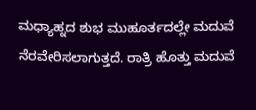ಮಧ್ಯಾಹ್ನದ ಶುಭ ಮುಹೂರ್ತದಲ್ಲೇ ಮದುವೆ ನೆರವೇರಿಸಲಾಗುತ್ತದೆ. ರಾತ್ರಿ ಹೊತ್ತು ಮದುವೆ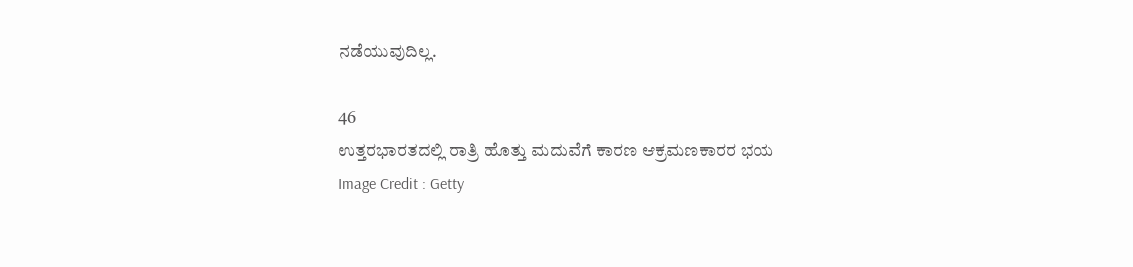ನಡೆಯುವುದಿಲ್ಲ.

46
ಉತ್ತರಭಾರತದಲ್ಲಿ ರಾತ್ರಿ ಹೊತ್ತು ಮದುವೆಗೆ ಕಾರಣ ಆಕ್ರಮಣಕಾರರ ಭಯ
Image Credit : Getty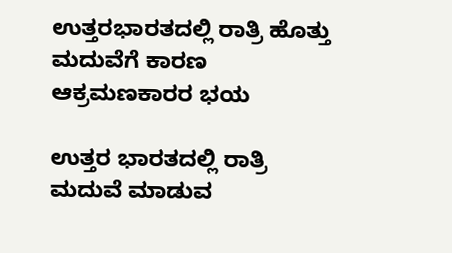ಉತ್ತರಭಾರತದಲ್ಲಿ ರಾತ್ರಿ ಹೊತ್ತು ಮದುವೆಗೆ ಕಾರಣ ಆಕ್ರಮಣಕಾರರ ಭಯ

ಉತ್ತರ ಭಾರತದಲ್ಲಿ ರಾತ್ರಿ ಮದುವೆ ಮಾಡುವ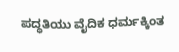ಪದ್ಧತಿಯು ವೈದಿಕ ಧರ್ಮಕ್ಕಿಂತ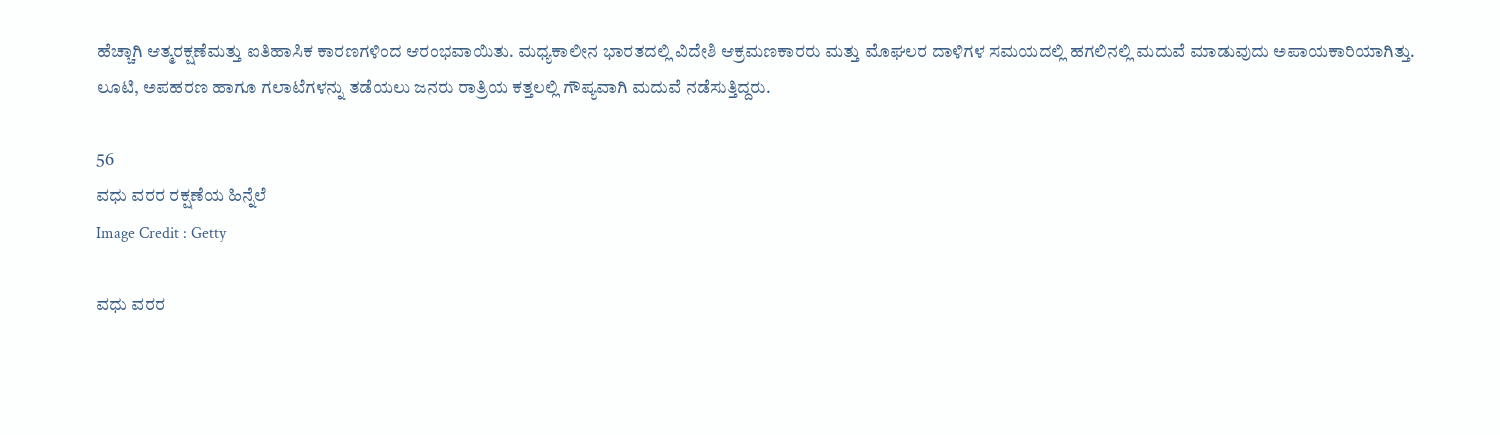ಹೆಚ್ಚಾಗಿ ಆತ್ಮರಕ್ಷಣೆಮತ್ತು ಐತಿಹಾಸಿಕ ಕಾರಣಗಳಿಂದ ಆರಂಭವಾಯಿತು. ಮಧ್ಯಕಾಲೀನ ಭಾರತದಲ್ಲಿ ವಿದೇಶಿ ಆಕ್ರಮಣಕಾರರು ಮತ್ತು ಮೊಘಲರ ದಾಳಿಗಳ ಸಮಯದಲ್ಲಿ ಹಗಲಿನಲ್ಲಿ ಮದುವೆ ಮಾಡುವುದು ಅಪಾಯಕಾರಿಯಾಗಿತ್ತು. ಲೂಟಿ, ಅಪಹರಣ ಹಾಗೂ ಗಲಾಟೆಗಳನ್ನು ತಡೆಯಲು ಜನರು ರಾತ್ರಿಯ ಕತ್ತಲಲ್ಲಿ ಗೌಪ್ಯವಾಗಿ ಮದುವೆ ನಡೆಸುತ್ತಿದ್ದರು.

56
ವಧು ವರರ ರಕ್ಷಣೆಯ ಹಿನ್ನೆಲೆ
Image Credit : Getty

ವಧು ವರರ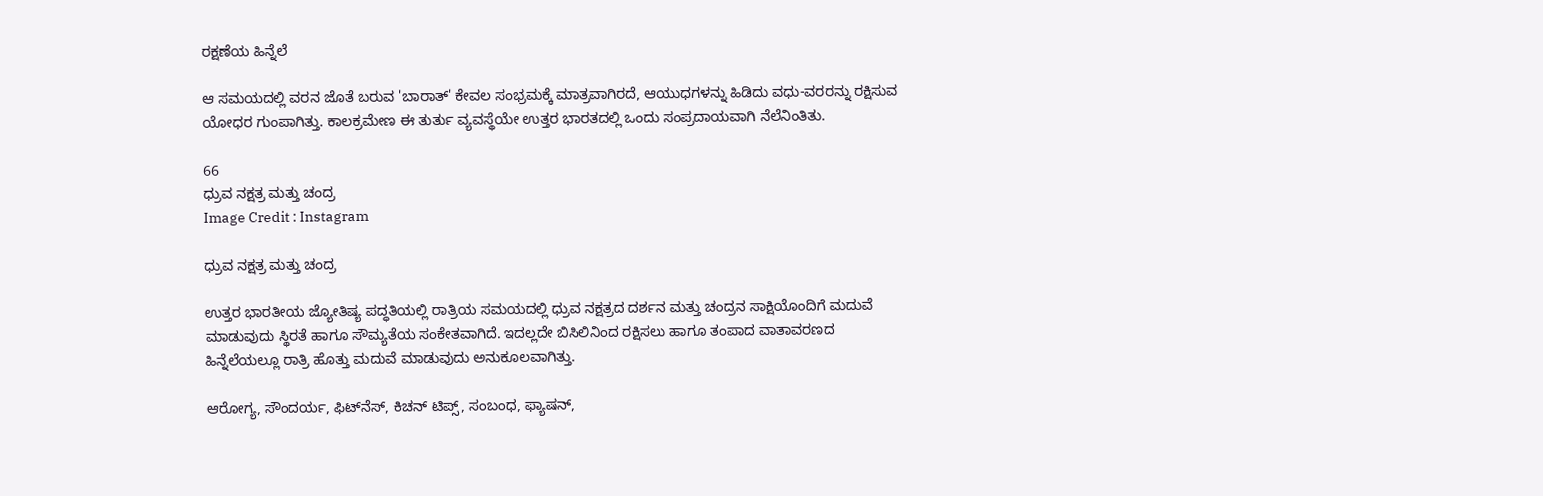ರಕ್ಷಣೆಯ ಹಿನ್ನೆಲೆ

ಆ ಸಮಯದಲ್ಲಿ ವರನ ಜೊತೆ ಬರುವ 'ಬಾರಾತ್' ಕೇವಲ ಸಂಭ್ರಮಕ್ಕೆ ಮಾತ್ರವಾಗಿರದೆ, ಆಯುಧಗಳನ್ನು ಹಿಡಿದು ವಧು-ವರರನ್ನು ರಕ್ಷಿಸುವ ಯೋಧರ ಗುಂಪಾಗಿತ್ತು. ಕಾಲಕ್ರಮೇಣ ಈ ತುರ್ತು ವ್ಯವಸ್ಥೆಯೇ ಉತ್ತರ ಭಾರತದಲ್ಲಿ ಒಂದು ಸಂಪ್ರದಾಯವಾಗಿ ನೆಲೆನಿಂತಿತು.

66
ಧ್ರುವ ನಕ್ಷತ್ರ ಮತ್ತು ಚಂದ್ರ
Image Credit : Instagram

ಧ್ರುವ ನಕ್ಷತ್ರ ಮತ್ತು ಚಂದ್ರ

ಉತ್ತರ ಭಾರತೀಯ ಜ್ಯೋತಿಷ್ಯ ಪದ್ಧತಿಯಲ್ಲಿ ರಾತ್ರಿಯ ಸಮಯದಲ್ಲಿ ಧ್ರುವ ನಕ್ಷತ್ರದ ದರ್ಶನ ಮತ್ತು ಚಂದ್ರನ ಸಾಕ್ಷಿಯೊಂದಿಗೆ ಮದುವೆ ಮಾಡುವುದು ಸ್ಥಿರತೆ ಹಾಗೂ ಸೌಮ್ಯತೆಯ ಸಂಕೇತವಾಗಿದೆ. ಇದಲ್ಲದೇ ಬಿಸಿಲಿನಿಂದ ರಕ್ಷಿಸಲು ಹಾಗೂ ತಂಪಾದ ವಾತಾವರಣದ ಹಿನ್ನೆಲೆಯಲ್ಲೂ ರಾತ್ರಿ ಹೊತ್ತು ಮದುವೆ ಮಾಡುವುದು ಅನುಕೂಲವಾಗಿತ್ತು.

ಆರೋಗ್ಯ, ಸೌಂದರ್ಯ, ಫಿಟ್‌ನೆಸ್, ಕಿಚನ್ ಟಿಪ್ಸ್‌, ಸಂಬಂಧ, ಫ್ಯಾಷನ್,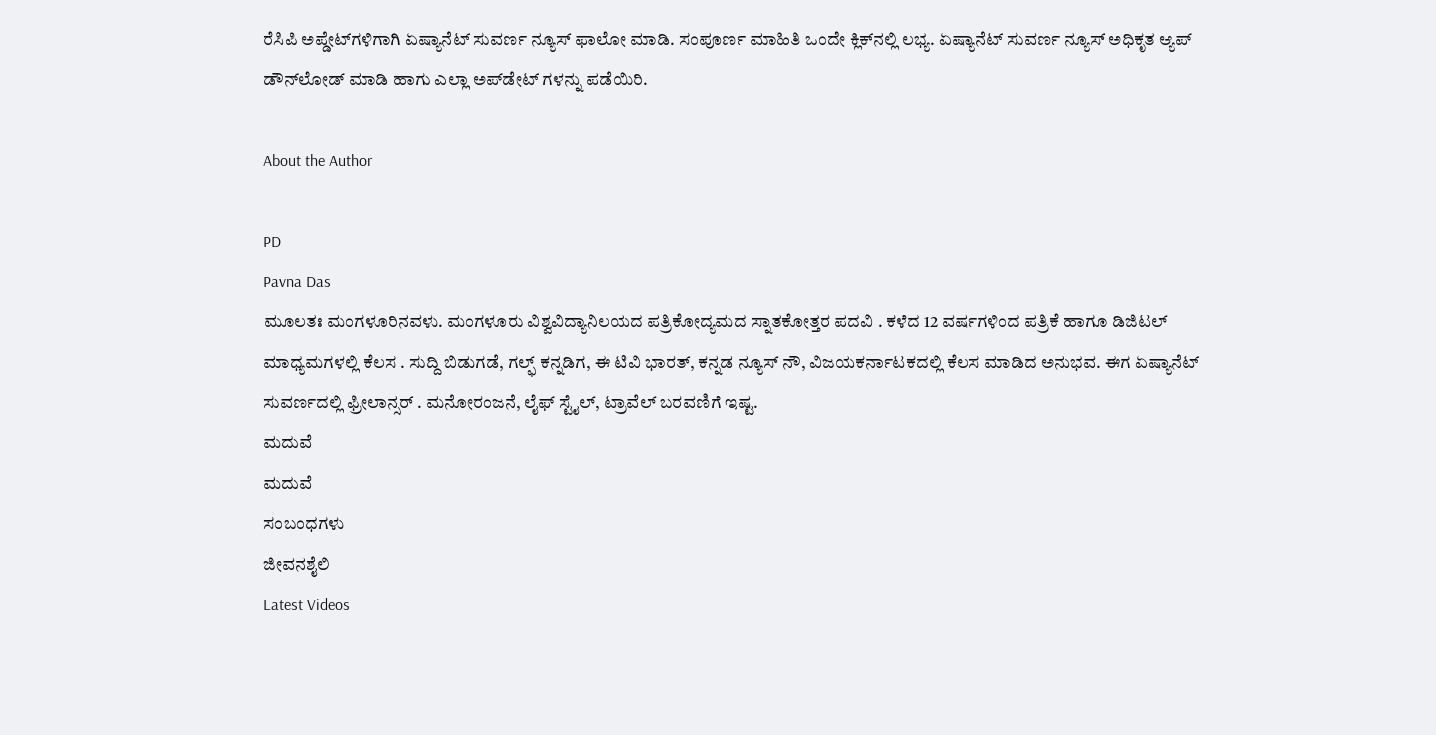ರೆಸಿಪಿ ಅಪ್ಡೇಟ್‌ಗಳಿಗಾಗಿ ಏಷ್ಯಾನೆಟ್ ಸುವರ್ಣ ನ್ಯೂಸ್‌ ಫಾಲೋ ಮಾಡಿ. ಸಂಪೂರ್ಣ ಮಾಹಿತಿ ಒಂದೇ ಕ್ಲಿಕ್‌ನಲ್ಲಿ ಲಭ್ಯ. ಏಷ್ಯಾನೆಟ್ ಸುವರ್ಣ ನ್ಯೂಸ್ ಅಧಿಕೃತ ಆ್ಯಪ್ ಡೌನ್‌ಲೋಡ್ ಮಾಡಿ ಹಾಗು ಎಲ್ಲಾ ಅಪ್‌ಡೇಟ್ ಗಳನ್ನು ಪಡೆಯಿರಿ.

About the Author

PD
Pavna Das
ಮೂಲತಃ ಮಂಗಳೂರಿನವಳು. ಮಂಗಳೂರು ವಿಶ್ವವಿದ್ಯಾನಿಲಯದ ಪತ್ರಿಕೋದ್ಯಮದ ಸ್ನಾತಕೋತ್ತರ ಪದವಿ . ಕಳೆದ 12 ವರ್ಷಗಳಿಂದ ಪತ್ರಿಕೆ ಹಾಗೂ ಡಿಜಿಟಲ್ ಮಾಧ್ಯಮಗಳಲ್ಲಿ ಕೆಲಸ . ಸುದ್ದಿ ಬಿಡುಗಡೆ, ಗಲ್ಫ್ ಕನ್ನಡಿಗ, ಈ ಟಿವಿ ಭಾರತ್, ಕನ್ನಡ ನ್ಯೂಸ್ ನೌ, ವಿಜಯಕರ್ನಾಟಕದಲ್ಲಿ ಕೆಲಸ ಮಾಡಿದ ಅನುಭವ. ಈಗ ಏಷ್ಯಾನೆಟ್ ಸುವರ್ಣದಲ್ಲಿ ಫ್ರೀಲಾನ್ಸರ್ . ಮನೋರಂಜನೆ, ಲೈಫ್ ಸ್ಟೈಲ್, ಟ್ರಾವೆಲ್ ಬರವಣಿಗೆ ಇಷ್ಟ.
ಮದುವೆ
ಮದುವೆ
ಸಂಬಂಧಗಳು
ಜೀವನಶೈಲಿ
Latest Videos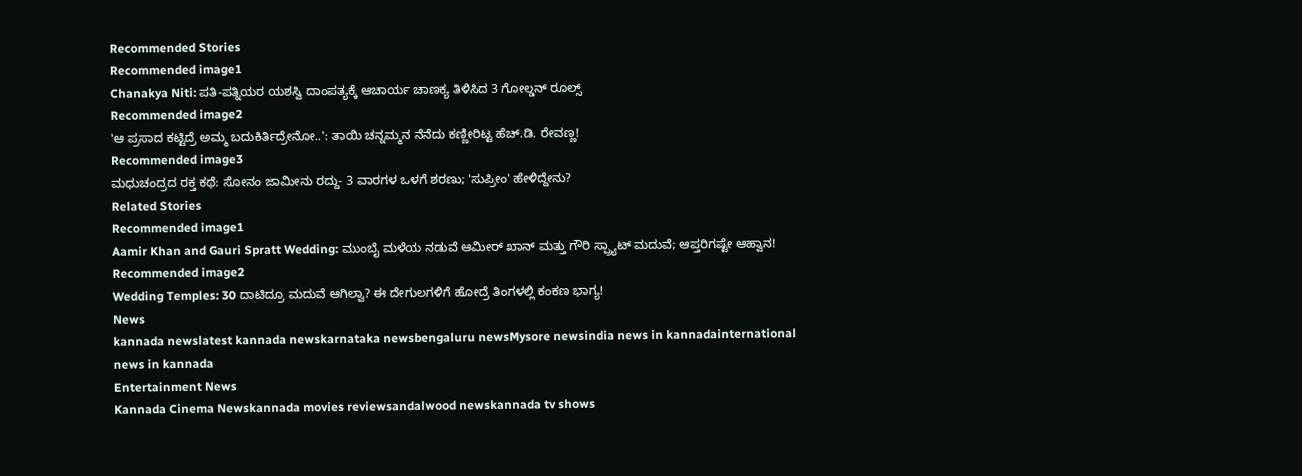Recommended Stories
Recommended image1
Chanakya Niti: ಪತಿ-ಪತ್ನಿಯರ ಯಶಸ್ವಿ ದಾಂಪತ್ಯಕ್ಕೆ ಆಚಾರ್ಯ ಚಾಣಕ್ಯ ತಿಳಿಸಿದ 3 ಗೋಲ್ಡನ್ ರೂಲ್ಸ್
Recommended image2
'ಆ ಪ್ರಸಾದ ಕಟ್ಟಿದ್ರೆ ಅಮ್ಮ ಬದುಕಿರ್ತಿದ್ರೇನೋ..': ತಾಯಿ ಚನ್ನಮ್ಮನ ನೆನೆದು ಕಣ್ಣೀರಿಟ್ಟ ಹೆಚ್.ಡಿ. ರೇವಣ್ಣ!
Recommended image3
ಮಧುಚಂದ್ರದ ರಕ್ತ ಕಥೆ: ಸೋನಂ ಜಾಮೀನು ರದ್ದು- 3 ವಾರಗಳ ಒಳಗೆ ಶರಣು; 'ಸುಪ್ರೀಂ' ಹೇಳಿದ್ದೇನು?
Related Stories
Recommended image1
Aamir Khan and Gauri Spratt Wedding: ಮುಂಬೈ ಮಳೆಯ ನಡುವೆ ಆಮೀರ್ ಖಾನ್ ಮತ್ತು ಗೌರಿ ಸ್ಪ್ರ್ಯಾಟ್ ಮದುವೆ; ಆಪ್ತರಿಗಷ್ಟೇ ಆಹ್ವಾನ!
Recommended image2
Wedding Temples: 30 ದಾಟಿದ್ರೂ ಮದುವೆ ಆಗಿಲ್ವಾ? ಈ ದೇಗುಲಗಳಿಗೆ ಹೋದ್ರೆ ತಿಂಗಳಲ್ಲಿ ಕಂಕಣ ಭಾಗ್ಯ!
News
kannada newslatest kannada newskarnataka newsbengaluru newsMysore newsindia news in kannadainternational news in kannada
Entertainment News
Kannada Cinema Newskannada movies reviewsandalwood newskannada tv shows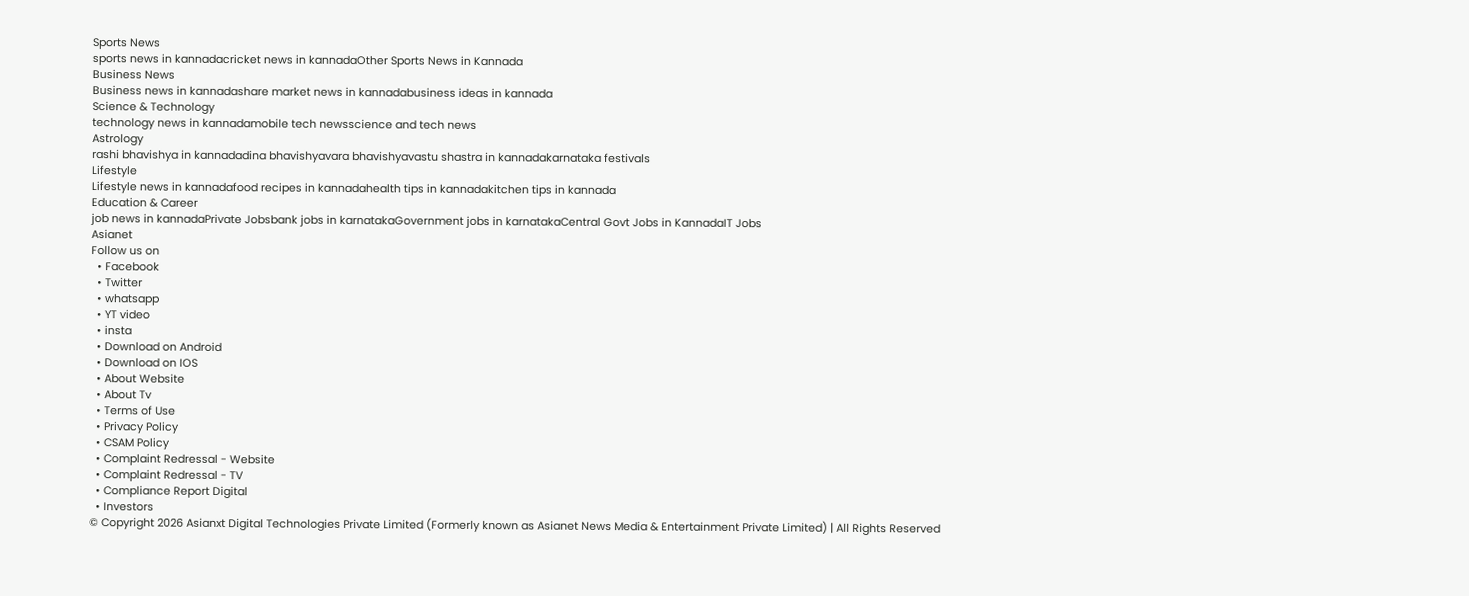Sports News
sports news in kannadacricket news in kannadaOther Sports News in Kannada
Business News
Business news in kannadashare market news in kannadabusiness ideas in kannada
Science & Technology
technology news in kannadamobile tech newsscience and tech news
Astrology
rashi bhavishya in kannadadina bhavishyavara bhavishyavastu shastra in kannadakarnataka festivals
Lifestyle
Lifestyle news in kannadafood recipes in kannadahealth tips in kannadakitchen tips in kannada
Education & Career
job news in kannadaPrivate Jobsbank jobs in karnatakaGovernment jobs in karnatakaCentral Govt Jobs in KannadaIT Jobs
Asianet
Follow us on
  • Facebook
  • Twitter
  • whatsapp
  • YT video
  • insta
  • Download on Android
  • Download on IOS
  • About Website
  • About Tv
  • Terms of Use
  • Privacy Policy
  • CSAM Policy
  • Complaint Redressal - Website
  • Complaint Redressal - TV
  • Compliance Report Digital
  • Investors
© Copyright 2026 Asianxt Digital Technologies Private Limited (Formerly known as Asianet News Media & Entertainment Private Limited) | All Rights Reserved